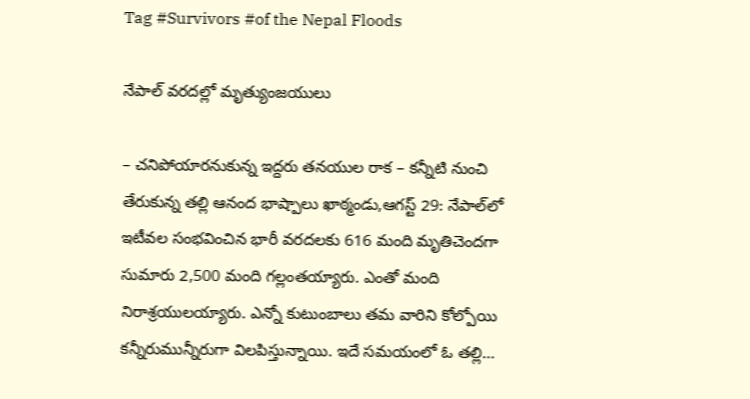Tag #Survivors #of the Nepal Floods

నేపాల్ వ‌ర‌ద‌ల్లో మృత్యుంజయులు

– చనిపోయారనుకున్న ఇద్దరు తనయుల రాక – కన్నీటి నుంచి తేరుకున్న తల్లి ఆనంద భాష్పాలు ఖాఠ్మండు,ఆగస్ట్ 29: నేపాల్‌లో ఇటీవల సంభవించిన భారీ వరదలకు 616 మంది మృతిచెందగా సుమారు 2,500 మంది గల్లంతయ్యారు. ఎంతో మంది నిరాశ్రయులయ్యారు. ఎన్నో కుటుంబాలు తమ వారిని కోల్పోయి కన్నీరుమున్నీరుగా విలపిస్తున్నాయి. ఇదే సమయంలో ఓ తల్లి…